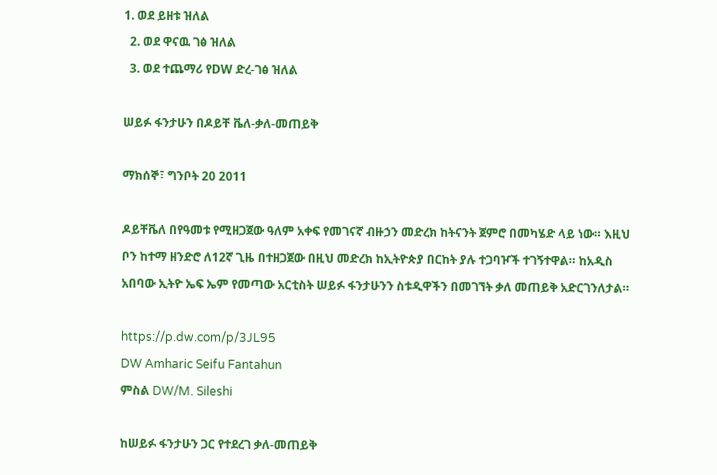1. ወደ ይዘቱ ዝለል
  2. ወደ ዋናዉ ገፅ ዝለል
  3. ወደ ተጨማሪ የDW ድረ-ገፅ ዝለል

ሠይፉ ፋንታሁን በዶይቸ ቬለ-ቃለ-መጠይቅ

ማክሰኞ፣ ግንቦት 20 2011

ዶይቸቬለ በየዓመቱ የሚዘጋጀው ዓለም አቀፍ የመገናኛ ብዙኃን መድረክ ከትናንት ጀምሮ በመካሄድ ላይ ነው። እዚህ ቦን ከተማ ዘንድሮ ለ12ኛ ጊዜ በተዘጋጀው በዚህ መድረክ ከኢትዮጵያ በርከት ያሉ ተጋባዦች ተገኝተዋል። ከአዲስ አበባው ኢትዮ ኤፍ ኤም የመጣው አርቲስት ሠይፉ ፋንታሁንን ስቱዲዋችን በመገኘት ቃለ መጠይቅ አድርገንለታል።

https://p.dw.com/p/3JL95
DW Amharic Seifu Fantahun
ምስል DW/M. Sileshi

ከሠይፉ ፋንታሁን ጋር የተደረገ ቃለ-መጠይቅ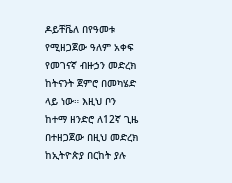ዶይቸቬለ በየዓመቱ የሚዘጋጀው ዓለም አቀፍ የመገናኛ ብዙኃን መድረክ ከትናንት ጀምሮ በመካሄድ ላይ ነው። እዚህ ቦን ከተማ ዘንድሮ ለ12ኛ ጊዜ በተዘጋጀው በዚህ መድረክ ከኢትዮጵያ በርከት ያሉ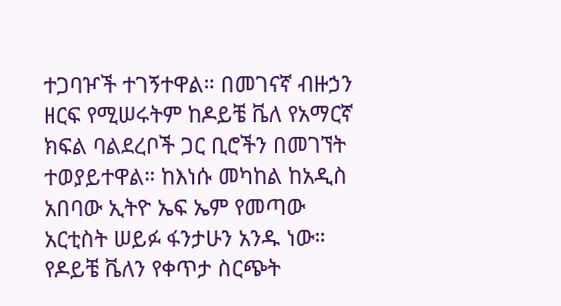ተጋባዦች ተገኝተዋል። በመገናኛ ብዙኃን ዘርፍ የሚሠሩትም ከዶይቼ ቬለ የአማርኛ ክፍል ባልደረቦች ጋር ቢሮችን በመገኘት ተወያይተዋል። ከእነሱ መካከል ከአዲስ አበባው ኢትዮ ኤፍ ኤም የመጣው አርቲስት ሠይፉ ፋንታሁን አንዱ ነው። የዶይቼ ቬለን የቀጥታ ስርጭት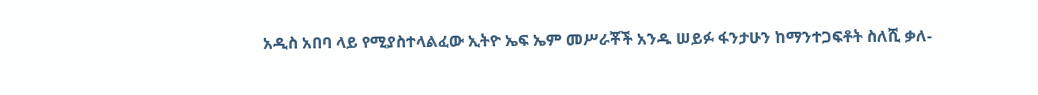አዲስ አበባ ላይ የሚያስተላልፈው ኢትዮ ኤፍ ኤም መሥራቾች አንዱ ሠይፉ ፋንታሁን ከማንተጋፍቶት ስለሺ ቃለ-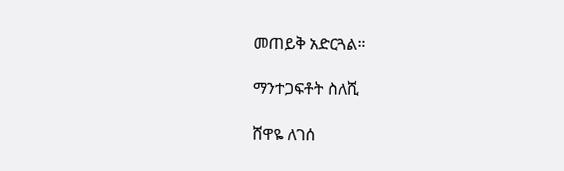መጠይቅ አድርጓል።

ማንተጋፍቶት ስለሺ

ሸዋዬ ለገሰ